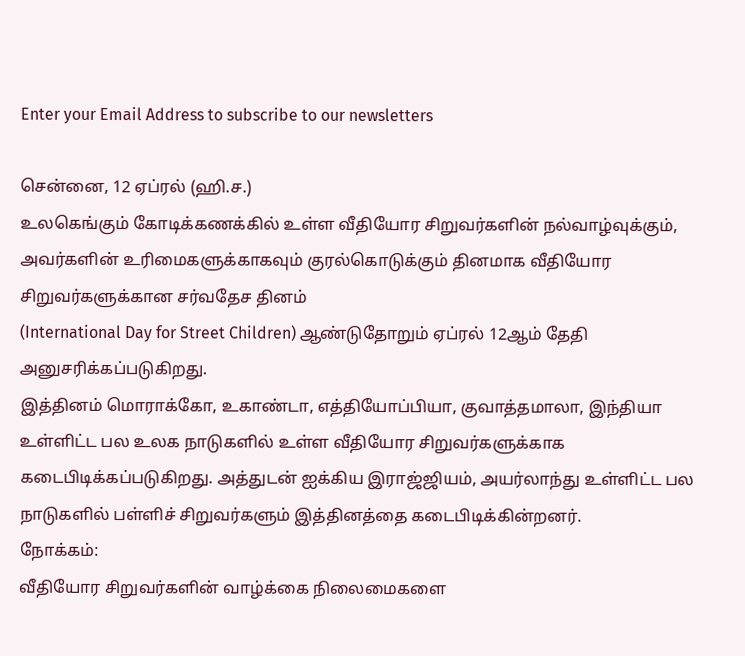Enter your Email Address to subscribe to our newsletters

சென்னை, 12 ஏப்ரல் (ஹி.ச.)
உலகெங்கும் கோடிக்கணக்கில் உள்ள வீதியோர சிறுவர்களின் நல்வாழ்வுக்கும், அவர்களின் உரிமைகளுக்காகவும் குரல்கொடுக்கும் தினமாக வீதியோர சிறுவர்களுக்கான சர்வதேச தினம்
(International Day for Street Children) ஆண்டுதோறும் ஏப்ரல் 12ஆம் தேதி அனுசரிக்கப்படுகிறது.
இத்தினம் மொராக்கோ, உகாண்டா, எத்தியோப்பியா, குவாத்தமாலா, இந்தியா உள்ளிட்ட பல உலக நாடுகளில் உள்ள வீதியோர சிறுவர்களுக்காக கடைபிடிக்கப்படுகிறது. அத்துடன் ஐக்கிய இராஜ்ஜியம், அயர்லாந்து உள்ளிட்ட பல நாடுகளில் பள்ளிச் சிறுவர்களும் இத்தினத்தை கடைபிடிக்கின்றனர்.
நோக்கம்:
வீதியோர சிறுவர்களின் வாழ்க்கை நிலைமைகளை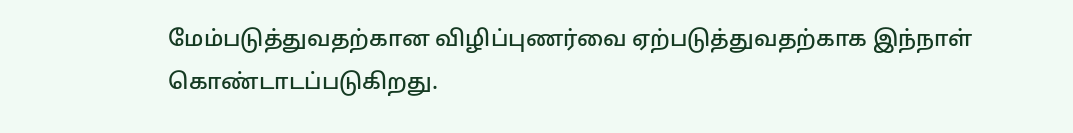மேம்படுத்துவதற்கான விழிப்புணர்வை ஏற்படுத்துவதற்காக இந்நாள் கொண்டாடப்படுகிறது.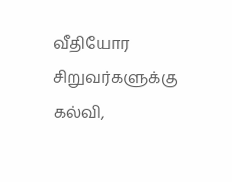வீதியோர சிறுவர்களுக்கு கல்வி,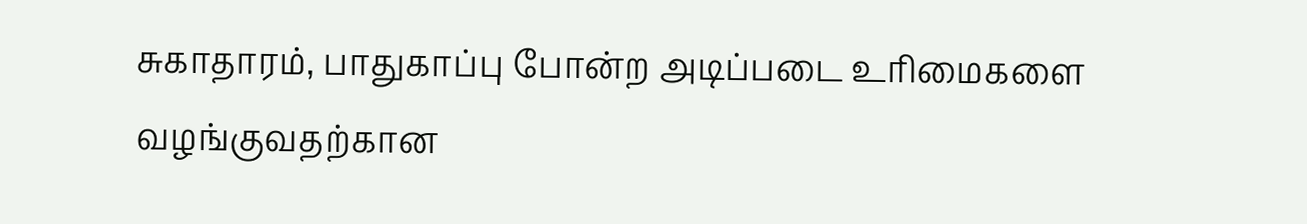சுகாதாரம், பாதுகாப்பு போன்ற அடிப்படை உரிமைகளை வழங்குவதற்கான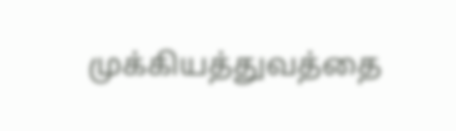முக்கியத்துவத்தை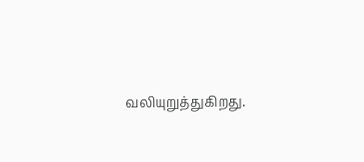வலியுறுத்துகிறது.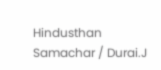Hindusthan Samachar / Durai.J